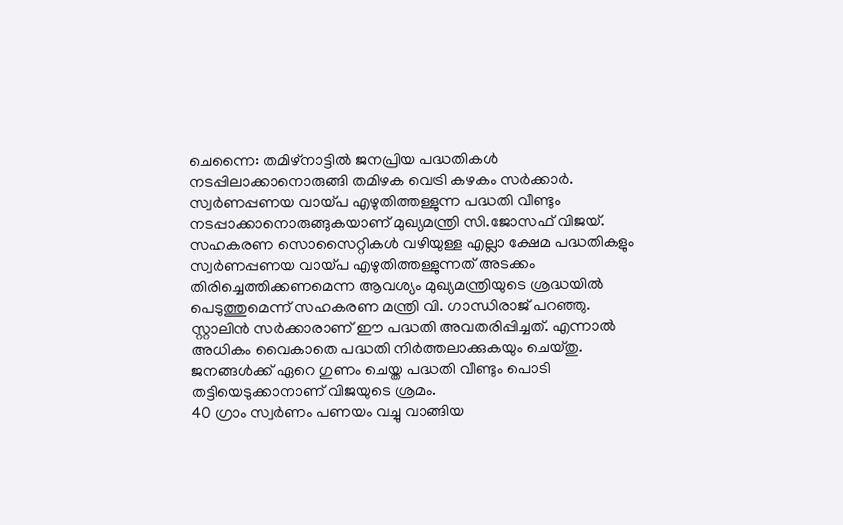ചെന്നൈ: തമിഴ്നാട്ടിൽ ജനപ്രിയ പദ്ധതികൾ നടപ്പിലാക്കാനൊരുങ്ങി തമിഴക വെട്രി കഴകം സർക്കാർ. സ്വർണപ്പണയ വായ്പ എഴുതിത്തള്ളുന്ന പദ്ധതി വീണ്ടും നടപ്പാക്കാനൊരുങ്ങുകയാണ് മുഖ്യമന്ത്രി സി.ജോസഫ് വിജയ്. സഹകരണ സൊസൈറ്റികൾ വഴിയുള്ള എല്ലാ ക്ഷേമ പദ്ധതികളും സ്വർണപ്പണയ വായ്പ എഴുതിത്തള്ളുന്നത് അടക്കം തിരിച്ചെത്തിക്കണമെന്ന ആവശ്യം മുഖ്യമന്ത്രിയുടെ ശ്രദ്ധയിൽ പെടുത്തുമെന്ന് സഹകരണ മന്ത്രി വി. ഗാന്ധിരാജ് പറഞ്ഞു.
സ്റ്റാലിൻ സർക്കാരാണ് ഈ പദ്ധതി അവതരിപ്പിച്ചത്. എന്നാൽ അധികം വൈകാതെ പദ്ധതി നിർത്തലാക്കുകയും ചെയ്തു. ജനങ്ങൾക്ക് ഏറെ ഗുണം ചെയ്ത പദ്ധതി വീണ്ടും പൊടി തട്ടിയെടുക്കാനാണ് വിജയുടെ ശ്രമം.
40 ഗ്രാം സ്വർണം പണയം വച്ചു വാങ്ങിയ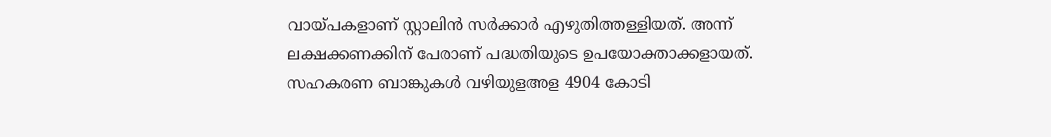വായ്പകളാണ് സ്റ്റാലിൻ സർക്കാർ എഴുതിത്തള്ളിയത്. അന്ന് ലക്ഷക്കണക്കിന് പേരാണ് പദ്ധതിയുടെ ഉപയോക്താക്കളായത്. സഹകരണ ബാങ്കുകൾ വഴിയുളഅള 4904 കോടി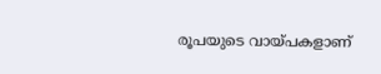രൂപയുടെ വായ്പകളാണ്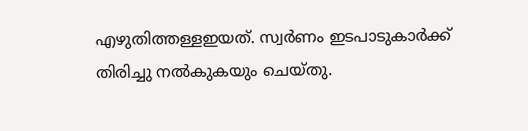എഴുതിത്തള്ളഇയത്. സ്വർണം ഇടപാടുകാർക്ക് തിരിച്ചു നൽകുകയും ചെയ്തു.